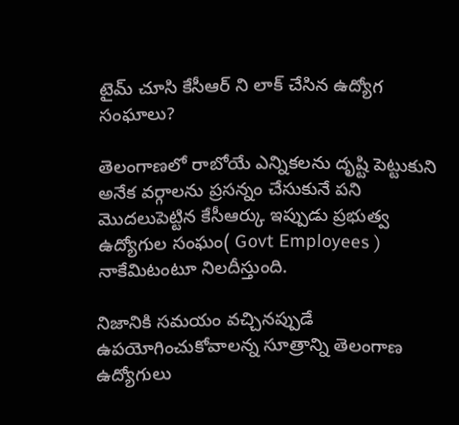టైమ్ చూసి కేసీఆర్ ని లాక్ చేసిన ఉద్యోగ సంఘాలు?

తెలంగాణలో రాబోయే ఎన్నికలను దృష్టి పెట్టుకుని అనేక వర్గాలను ప్రసన్నం చేసుకునే పని మొదలుపెట్టిన కేసీఆర్కు ఇప్పుడు ప్రభుత్వ ఉద్యోగుల సంఘం( Govt Employees ) నాకేమిటంటూ నిలదీస్తుంది.

నిజానికి సమయం వచ్చినప్పుడే ఉపయోగించుకోవాలన్న సూత్రాన్ని తెలంగాణ ఉద్యోగులు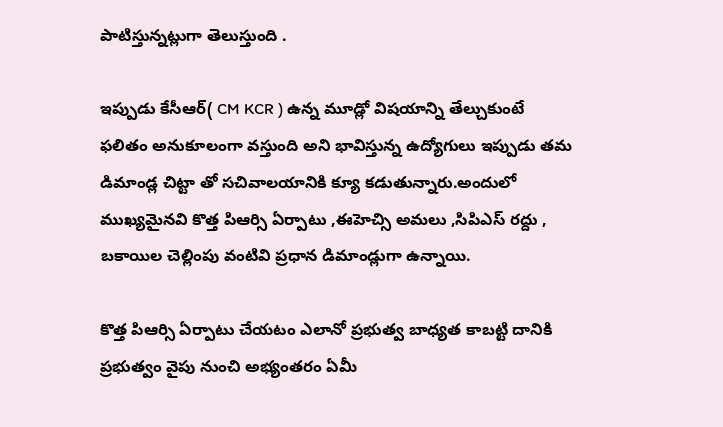పాటిస్తున్నట్లుగా తెలుస్తుంది .

ఇప్పుడు కేసీఆర్( CM KCR ) ఉన్న మూడ్లో విషయాన్ని తేల్చుకుంటే ఫలితం అనుకూలంగా వస్తుంది అని భావిస్తున్న ఉద్యోగులు ఇప్పుడు తమ డిమాండ్ల చిట్టా తో సచివాలయానికి క్యూ కడుతున్నారు.అందులో ముఖ్యమైనవి కొత్త పిఆర్సి ఏర్పాటు ,ఈహెచ్సి అమలు ,సిపిఎస్ రద్దు , బకాయిల చెల్లింపు వంటివి ప్రధాన డిమాండ్లుగా ఉన్నాయి.

కొత్త పిఆర్సి ఏర్పాటు చేయటం ఎలానో ప్రభుత్వ బాధ్యత కాబట్టి దానికి ప్రభుత్వం వైపు నుంచి అభ్యంతరం ఏమీ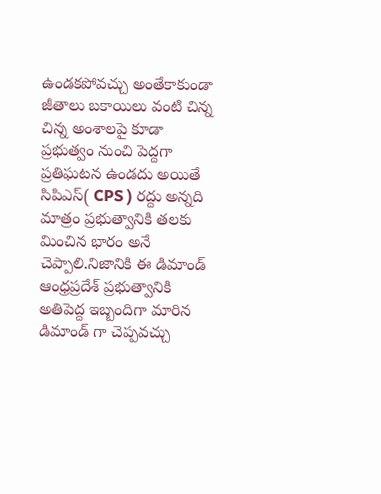ఉండకపోవచ్చు అంతేకాకుండా జీతాలు బకాయిలు వంటి చిన్న చిన్న అంశాలపై కూడా ప్రభుత్వం నుంచి పెద్దగా ప్రతిఘటన ఉండదు అయితే సిపిఎస్( CPS ) రద్దు అన్నది మాత్రం ప్రభుత్వానికి తలకు మించిన భారం అనే చెప్పాలి.నిజానికి ఈ డిమాండ్ ఆంధ్రప్రదేశ్ ప్రభుత్వానికి అతిపెద్ద ఇబ్బందిగా మారిన డిమాండ్ గా చెప్పవచ్చు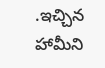.ఇచ్చిన హామీని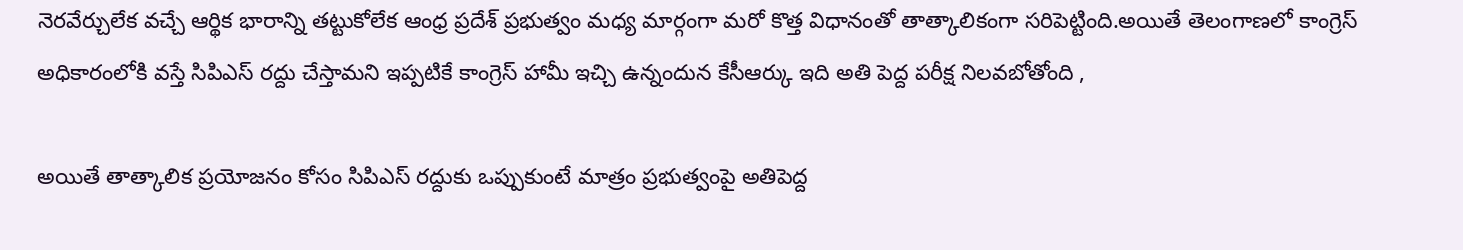నెరవేర్చులేక వచ్చే ఆర్థిక భారాన్ని తట్టుకోలేక ఆంధ్ర ప్రదేశ్ ప్రభుత్వం మధ్య మార్గంగా మరో కొత్త విధానంతో తాత్కాలికంగా సరిపెట్టింది.అయితే తెలంగాణలో కాంగ్రెస్ అధికారంలోకి వస్తే సిపిఎస్ రద్దు చేస్తామని ఇప్పటికే కాంగ్రెస్ హామీ ఇచ్చి ఉన్నందున కేసీఆర్కు ఇది అతి పెద్ద పరీక్ష నిలవబోతోంది ,

అయితే తాత్కాలిక ప్రయోజనం కోసం సిపిఎస్ రద్దుకు ఒప్పుకుంటే మాత్రం ప్రభుత్వంపై అతిపెద్ద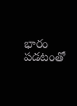భారం పడటంతో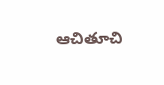ఆచితూచి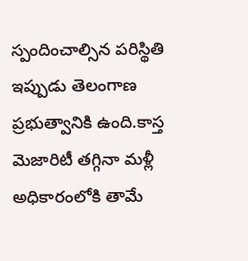స్పందించాల్సిన పరిస్థితి ఇప్పుడు తెలంగాణ ప్రభుత్వానికి ఉంది.కాస్త మెజారిటీ తగ్గినా మళ్లీ అధికారంలోకి తామే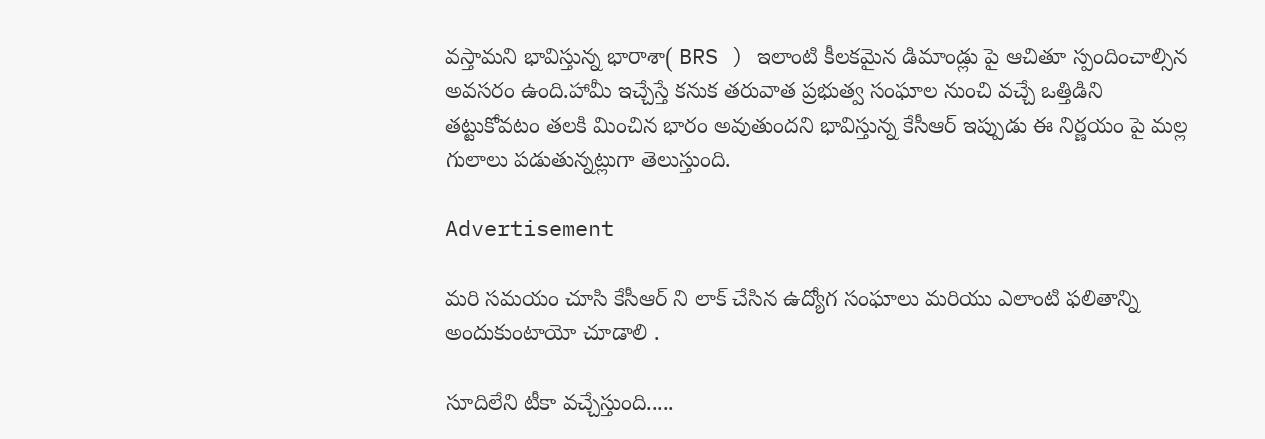వస్తామని భావిస్తున్న భారాశా( BRS ) ఇలాంటి కీలకమైన డిమాండ్లు పై ఆచితూ స్పందించాల్సిన అవసరం ఉంది.హామీ ఇచ్చేస్తే కనుక తరువాత ప్రభుత్వ సంఘాల నుంచి వచ్చే ఒత్తిడిని తట్టుకోవటం తలకి మించిన భారం అవుతుందని భావిస్తున్న కేసీఆర్ ఇప్పుడు ఈ నిర్ణయం పై మల్ల గులాలు పడుతున్నట్లుగా తెలుస్తుంది.

Advertisement

మరి సమయం చూసి కేసీఆర్ ని లాక్ చేసిన ఉద్యోగ సంఘాలు మరియు ఎలాంటి ఫలితాన్ని అందుకుంటాయో చూడాలి .

సూదిలేని టీకా వచ్చేస్తుంది.....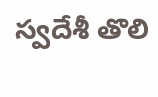స్వదేశీ తొలి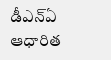డీఎన్ఏ ఆధారిత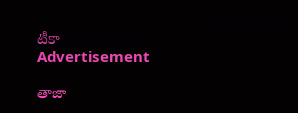టీకా
Advertisement

తాజా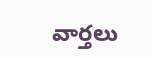వార్తలు